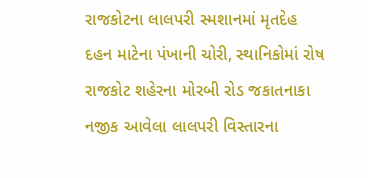રાજકોટના લાલપરી સ્મશાનમાં મૃતદેહ દહન માટેના પંખાની ચોરી, સ્થાનિકોમાં રોષ
રાજકોટ શહેરના મોરબી રોડ જકાતનાકા નજીક આવેલા લાલપરી વિસ્તારના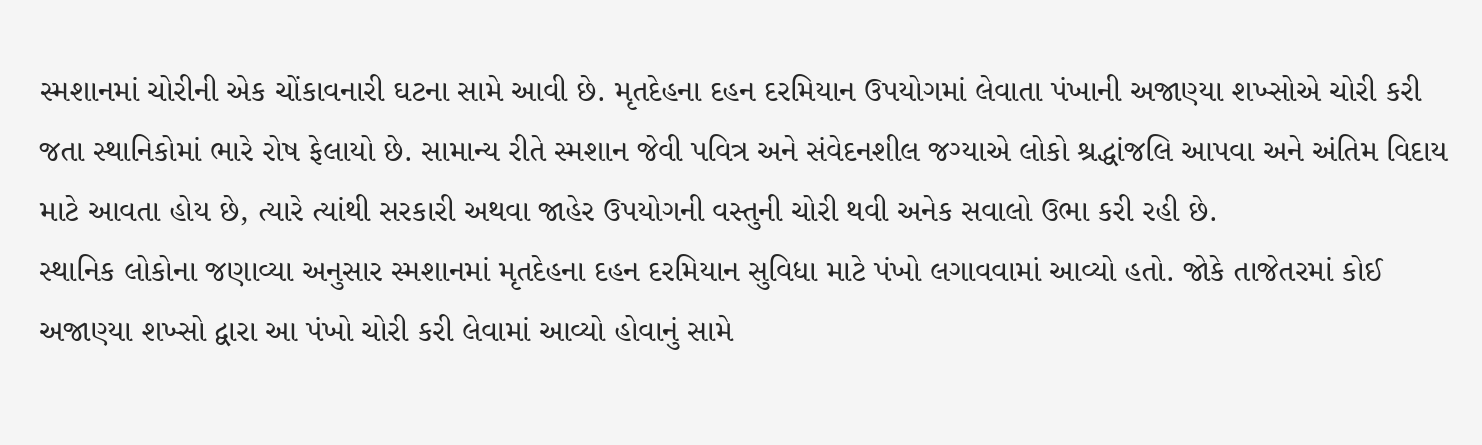સ્મશાનમાં ચોરીની એક ચોંકાવનારી ઘટના સામે આવી છે. મૃતદેહના દહન દરમિયાન ઉપયોગમાં લેવાતા પંખાની અજાણ્યા શખ્સોએ ચોરી કરી જતા સ્થાનિકોમાં ભારે રોષ ફેલાયો છે. સામાન્ય રીતે સ્મશાન જેવી પવિત્ર અને સંવેદનશીલ જગ્યાએ લોકો શ્રદ્ધાંજલિ આપવા અને અંતિમ વિદાય માટે આવતા હોય છે, ત્યારે ત્યાંથી સરકારી અથવા જાહેર ઉપયોગની વસ્તુની ચોરી થવી અનેક સવાલો ઉભા કરી રહી છે.
સ્થાનિક લોકોના જણાવ્યા અનુસાર સ્મશાનમાં મૃતદેહના દહન દરમિયાન સુવિધા માટે પંખો લગાવવામાં આવ્યો હતો. જોકે તાજેતરમાં કોઈ અજાણ્યા શખ્સો દ્વારા આ પંખો ચોરી કરી લેવામાં આવ્યો હોવાનું સામે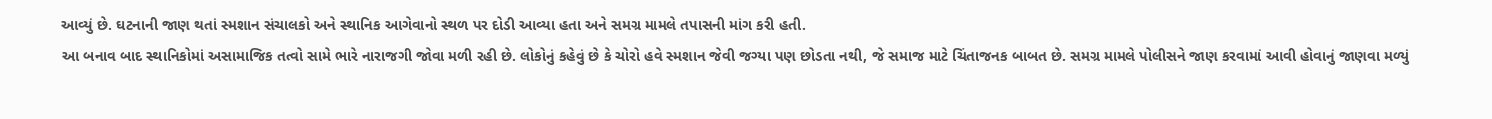આવ્યું છે. ઘટનાની જાણ થતાં સ્મશાન સંચાલકો અને સ્થાનિક આગેવાનો સ્થળ પર દોડી આવ્યા હતા અને સમગ્ર મામલે તપાસની માંગ કરી હતી.
આ બનાવ બાદ સ્થાનિકોમાં અસામાજિક તત્વો સામે ભારે નારાજગી જોવા મળી રહી છે. લોકોનું કહેવું છે કે ચોરો હવે સ્મશાન જેવી જગ્યા પણ છોડતા નથી, જે સમાજ માટે ચિંતાજનક બાબત છે. સમગ્ર મામલે પોલીસને જાણ કરવામાં આવી હોવાનું જાણવા મળ્યું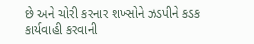છે અને ચોરી કરનાર શખ્સોને ઝડપીને કડક કાર્યવાહી કરવાની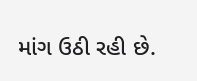માંગ ઉઠી રહી છે.